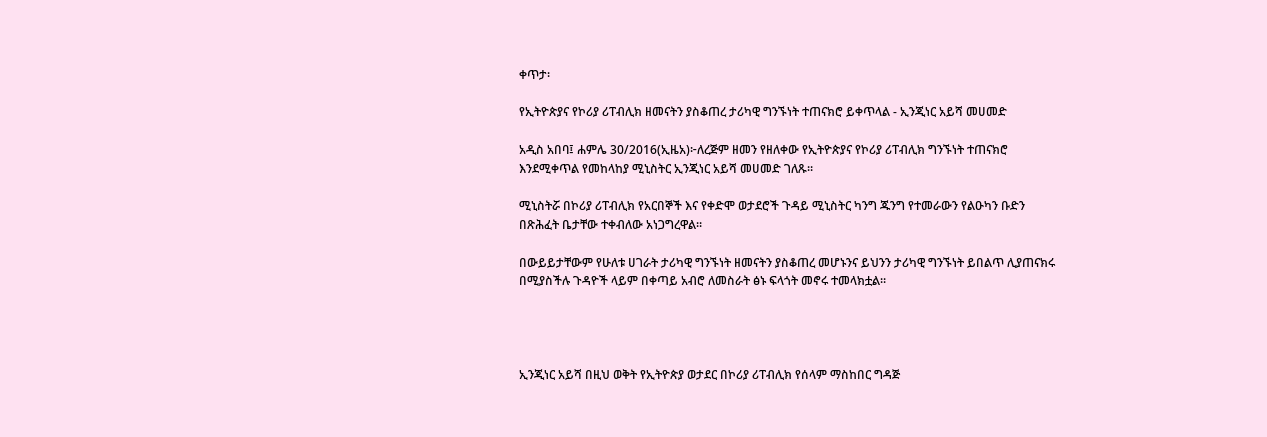ቀጥታ፡

የኢትዮጵያና የኮሪያ ሪፐብሊክ ዘመናትን ያስቆጠረ ታሪካዊ ግንኙነት ተጠናክሮ ይቀጥላል - ኢንጂነር አይሻ መሀመድ

አዲስ አበባ፤ ሐምሌ 30/2016(ኢዜአ)፦ለረጅም ዘመን የዘለቀው የኢትዮጵያና የኮሪያ ሪፐብሊክ ግንኙነት ተጠናክሮ እንደሚቀጥል የመከላከያ ሚኒስትር ኢንጂነር አይሻ መሀመድ ገለጹ።

ሚኒስትሯ በኮሪያ ሪፐብሊክ የአርበኞች እና የቀድሞ ወታደሮች ጉዳይ ሚኒስትር ካንግ ጁንግ የተመራውን የልዑካን ቡድን በጽሕፈት ቤታቸው ተቀብለው አነጋግረዋል።

በውይይታቸውም የሁለቱ ሀገራት ታሪካዊ ግንኙነት ዘመናትን ያስቆጠረ መሆኑንና ይህንን ታሪካዊ ግንኙነት ይበልጥ ሊያጠናክሩ በሚያስችሉ ጉዳዮች ላይም በቀጣይ አብሮ ለመስራት ፅኑ ፍላጎት መኖሩ ተመላክቷል።




ኢንጂነር አይሻ በዚህ ወቅት የኢትዮጵያ ወታደር በኮሪያ ሪፐብሊክ የሰላም ማስከበር ግዳጅ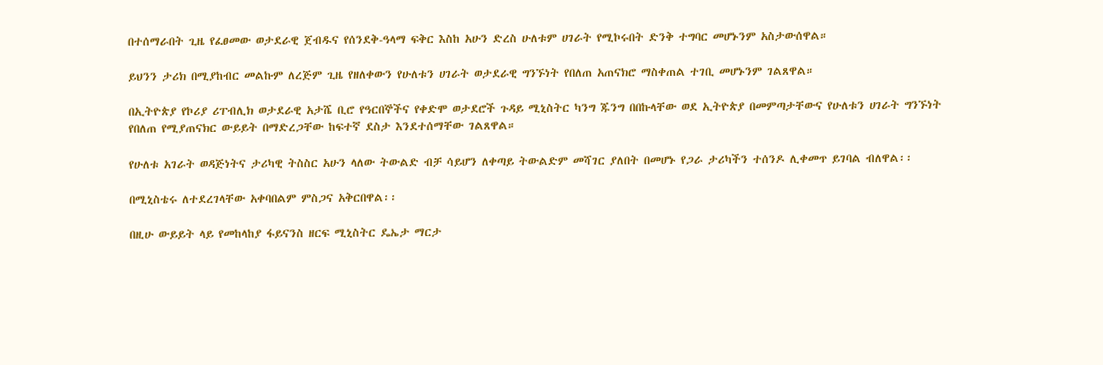በተሰማራበት ጊዜ የፈፀመው ወታደራዊ ጀብዱና የሰንደቅ-ዓላማ ፍቅር እስከ አሁን ድረስ ሁለቱም ሀገራት የሚኮሩበት ድንቅ ተግባር መሆኑንም አስታውሰዋል።

ይህንን ታሪክ በሚያከብር መልኩም ለረጅም ጊዜ የዘለቀውን የሁለቱን ሀገራት ወታደራዊ ግንኙነት የበለጠ አጠናክሮ ማስቀጠል ተገቢ መሆኑንም ገልጸዋል።

በኢትዮጵያ የኮሪያ ሪፐብሊክ ወታደራዊ አታሼ ቢሮ የዓርበኞችና የቀድሞ ወታደሮች ጉዳይ ሚኒስትር ካንግ ጁንግ በበኩላቸው ወደ ኢትዮጵያ በመምጣታቸውና የሁለቱን ሀገራት ግንኙነት የበለጠ የሚያጠናክር ውይይት በማድረጋቸው ከፍተኛ ደስታ እንደተሰማቸው ገልጸዋል።

የሁለቱ አገራት ወዳጅነትና ታሪካዊ ትስስር አሁን ላለው ትውልድ ብቻ ሳይሆን ለቀጣይ ትውልድም መሻገር ያለበት በመሆኑ የጋራ ታሪካችን ተሰንዶ ሊቀመጥ ይገባል ብለዋል፡፡

በሚኒስቴሩ ለተደረገላቸው አቀባበልም ምስጋና አቅርበዋል፡፡

በዚሁ ውይይት ላይ የመከላከያ ፋይናንስ ዘርፍ ሚኒስትር ዴኤታ ማርታ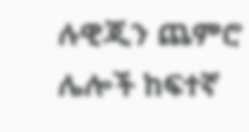ሉዊጂን ጨምሮ ሌሎች ከፍተኛ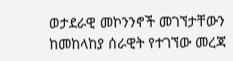ወታደራዊ መኮንንኖች መገኘታቸውን ከመከላከያ ሰራዊት የተገኘው መረጃ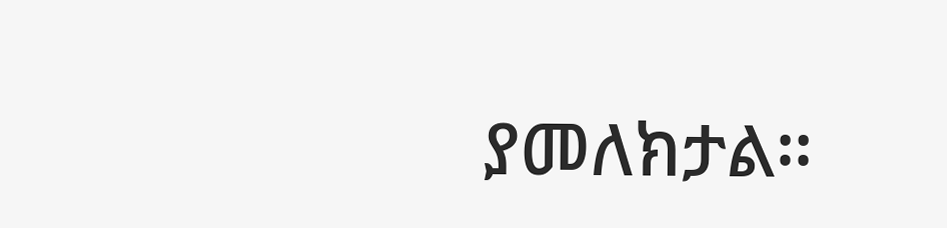ያመለክታል።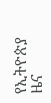የኢትዮጵያ ዜና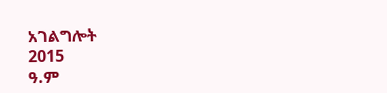አገልግሎት
2015
ዓ.ም